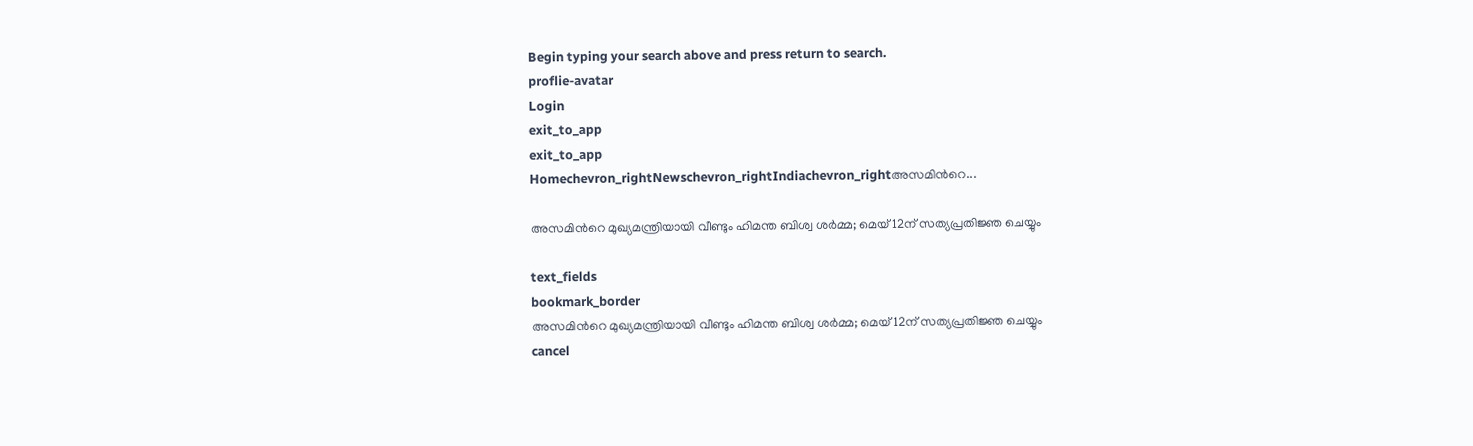Begin typing your search above and press return to search.
proflie-avatar
Login
exit_to_app
exit_to_app
Homechevron_rightNewschevron_rightIndiachevron_rightഅസമിന്‍റെ...

അസമിന്‍റെ മുഖ്യമന്ത്രിയായി വീണ്ടും ഹിമന്ത ബിശ്വ ശർമ്മ; മെയ് 12ന് സത്യപ്രതിജ്ഞ ചെയ്യും

text_fields
bookmark_border
അസമിന്‍റെ മുഖ്യമന്ത്രിയായി വീണ്ടും ഹിമന്ത ബിശ്വ ശർമ്മ; മെയ് 12ന് സത്യപ്രതിജ്ഞ ചെയ്യും
cancel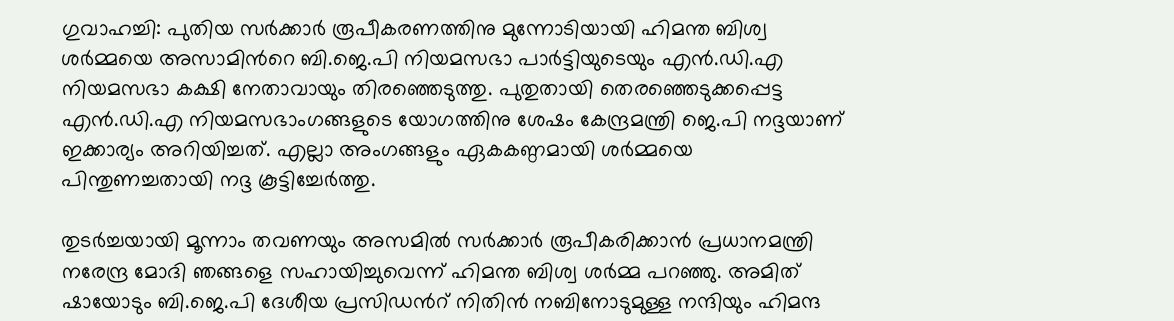ഗുവാഹച്ചി: പുതിയ സർക്കാർ രൂപീകരണത്തിനു മുന്നോടിയായി ഹിമന്ത ബിശ്വ ശർമ്മയെ അസാമിന്‍റെ ബി.ജെ.പി നിയമസഭാ പാർട്ടിയുടെയും എൻ.ഡി.എ നിയമസഭാ കക്ഷി നേതാവായും തിരഞ്ഞെടുത്തു. പുതുതായി തെരഞ്ഞെടുക്കപ്പെട്ട എൻ.ഡി.എ നിയമസഭാംഗങ്ങളുടെ യോഗത്തിനു ശേഷം കേന്ദ്രമന്ത്രി ജെ.പി നദ്ദയാണ് ഇക്കാര്യം അറിയിച്ചത്. എല്ലാ അംഗങ്ങളും ഏകകണ്ഠമായി ശർമ്മയെ പിന്തുണച്ചതായി നദ്ദ കൂട്ടിച്ചേർത്തു.

തുടർച്ചയായി മൂന്നാം തവണയും അസമിൽ സർക്കാർ രൂപീകരിക്കാൻ പ്രധാനമന്ത്രി നരേന്ദ്ര മോദി ഞങ്ങളെ സഹായിച്ചുവെന്ന് ഹിമന്ത ബിശ്വ ശർമ്മ പറഞ്ഞു. അമിത് ഷായോടും ബി.ജെ.പി ദേശീയ പ്രസിഡന്‍റ് നിതിൻ നബിനോടുമുള്ള നന്ദിയും ഹിമന്ദ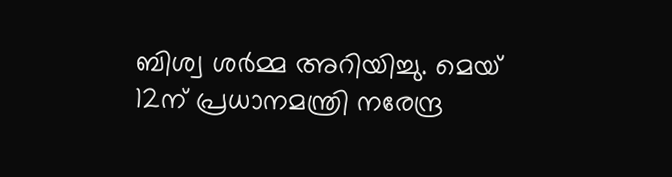ബിശ്വ ശർമ്മ അറിയിച്ചു. മെയ് 12ന് പ്രധാനമന്ത്രി നരേന്ദ്ര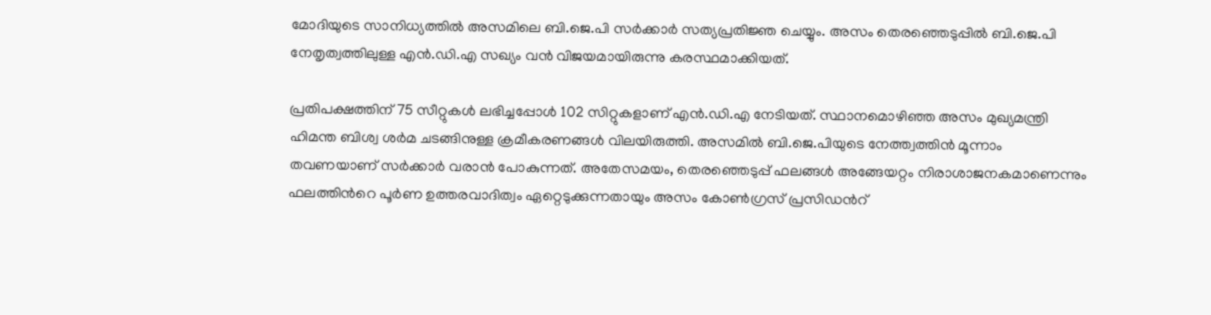മോദിയുടെ സാനിധ്യത്തിൽ അസമിലെ ബി.ജെ.പി സർക്കാർ സത്യപ്രതിജ്ഞ ചെയ്യും. അസം തെരഞ്ഞെടുപ്പിൽ ബി.ജെ.പി നേതൃത്വത്തിലുള്ള എൻ.ഡി.എ സഖ്യം വൻ വിജയമായിരുന്നു കരസ്ഥമാക്കിയത്.

പ്രതിപക്ഷത്തിന് 75 സീറ്റുകൾ ലഭിച്ചപ്പോൾ 102 സിറ്റുകളാണ് എൻ.ഡി.എ നേടിയത്. സ്ഥാനമൊഴിഞ്ഞ അസം മുഖ്യമന്ത്രി ഹിമന്ത ബിശ്വ ശർമ ചടങ്ങിനുള്ള ക്രമീകരണങ്ങൾ വിലയിരുത്തി. അസമിൽ ബി.ജെ.പിയുടെ നേത്ത്വത്തിൻ മൂന്നാം തവണയാണ് സർക്കാർ വരാൻ പോകുന്നത്. അതേസമയം, തെരഞ്ഞെടുപ്പ് ഫലങ്ങൾ അങ്ങേയറ്റം നിരാശാജനകമാണെന്നും ഫലത്തിന്‍റെ പൂർണ ഉത്തരവാദിത്വം ഏറ്റെടുക്കുന്നതായും അസം കോൺഗ്രസ് പ്രസിഡന്‍റ്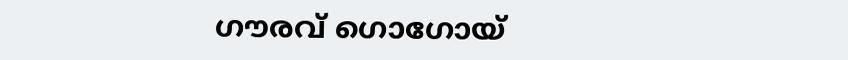ഗൗരവ് ഗൊഗോയ്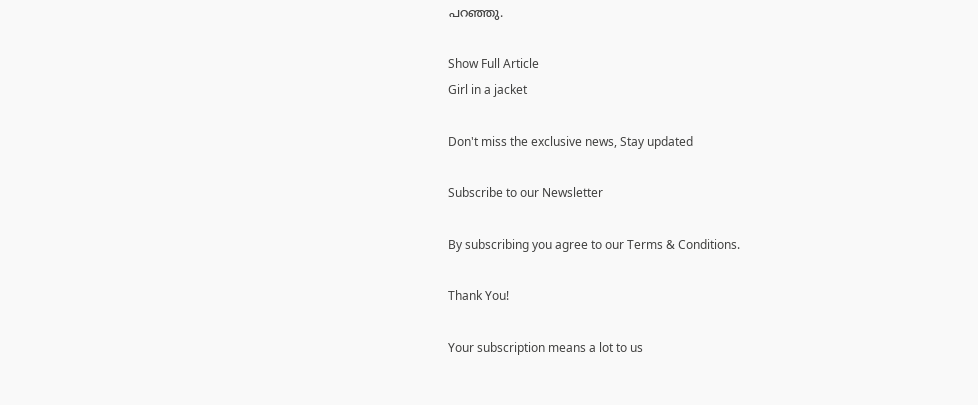പറഞ്ഞു.

Show Full Article
Girl in a jacket

Don't miss the exclusive news, Stay updated

Subscribe to our Newsletter

By subscribing you agree to our Terms & Conditions.

Thank You!

Your subscription means a lot to us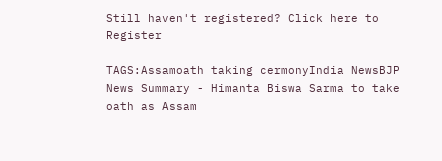Still haven't registered? Click here to Register

TAGS:Assamoath taking cermonyIndia NewsBJP
News Summary - Himanta Biswa Sarma to take oath as Assam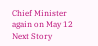Chief Minister again on May 12
Next Story